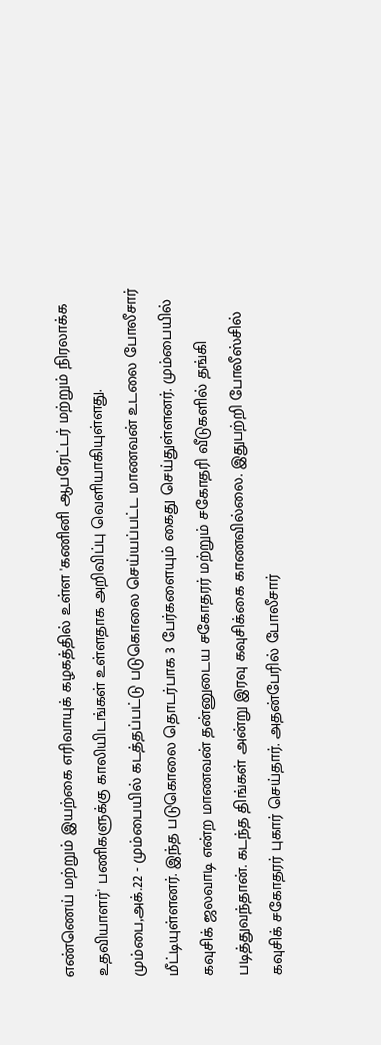எண்ணெய் மற்றும் இயற்கை எரிவாயுக் கழகத்தில் உள்ள 'கணினி ஆபரேட்டர் மற்றும் நிரலாக்க உதவியாளர்' பணிகளுக்கு காலியிடங்கள் உள்ளதாக அறிவிப்பு வெளியாகியுள்ளது.
மும்பை,அக்.22 - மும்பையில் கடத்தப்பட்டு படுகொலை செய்யப்பட்ட மாணவன் உடலை போலீசார் மீட்டியுள்ளனர். இந்த படுகொலை தொடர்பாக 3 பேர்களையும் கைது செய்துள்ளனர். மும்பையில் கவுசிக் ஜலவாடி என்ற மாணவன் தன்னுடைய சகோதரர் மற்றும் சகோதரி வீடுகளில் தங்கி படித்துவந்தான். கடந்த திங்கள் அன்று இரவு கவுசிக்கை காணவில்லை. இதுபற்றி போலீஸ்சில் கவுசிக் சகோதரர் புகார் செய்தார். அதன்பேரில் போலீசார்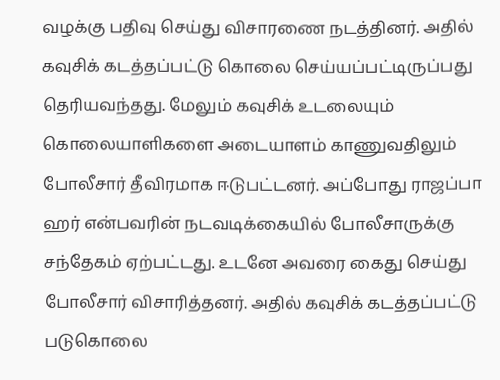வழக்கு பதிவு செய்து விசாரணை நடத்தினர். அதில் கவுசிக் கடத்தப்பட்டு கொலை செய்யப்பட்டிருப்பது தெரியவந்தது. மேலும் கவுசிக் உடலையும் கொலையாளிகளை அடையாளம் காணுவதிலும் போலீசார் தீவிரமாக ஈடுபட்டனர். அப்போது ராஜப்பா ஹர் என்பவரின் நடவடிக்கையில் போலீசாருக்கு சந்தேகம் ஏற்பட்டது. உடனே அவரை கைது செய்து போலீசார் விசாரித்தனர். அதில் கவுசிக் கடத்தப்பட்டு படுகொலை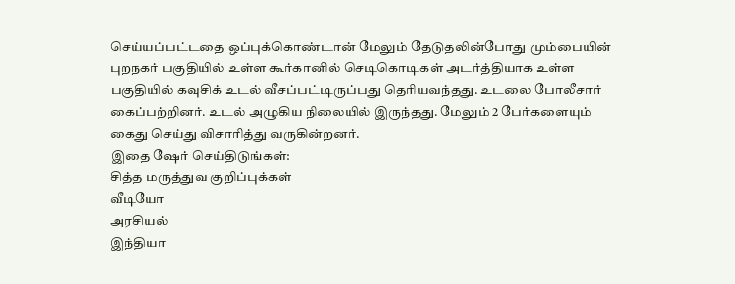செய்யப்பட்டதை ஒப்புக்கொண்டான் மேலும் தேடுதலின்போது மும்பையின் புறநகர் பகுதியில் உள்ள கூர்கானில் செடிகொடிகள் அடர்த்தியாக உள்ள பகுதியில் கவுசிக் உடல் வீசப்பட்டிருப்பது தெரியவந்தது. உடலை போலீசார் கைப்பற்றினர். உடல் அழுகிய நிலையில் இருந்தது. மேலும் 2 பேர்களையும் கைது செய்து விசாரித்து வருகின்றனர்.
இதை ஷேர் செய்திடுங்கள்:
சித்த மருத்துவ குறிப்புக்கள்
வீடியோ
அரசியல்
இந்தியா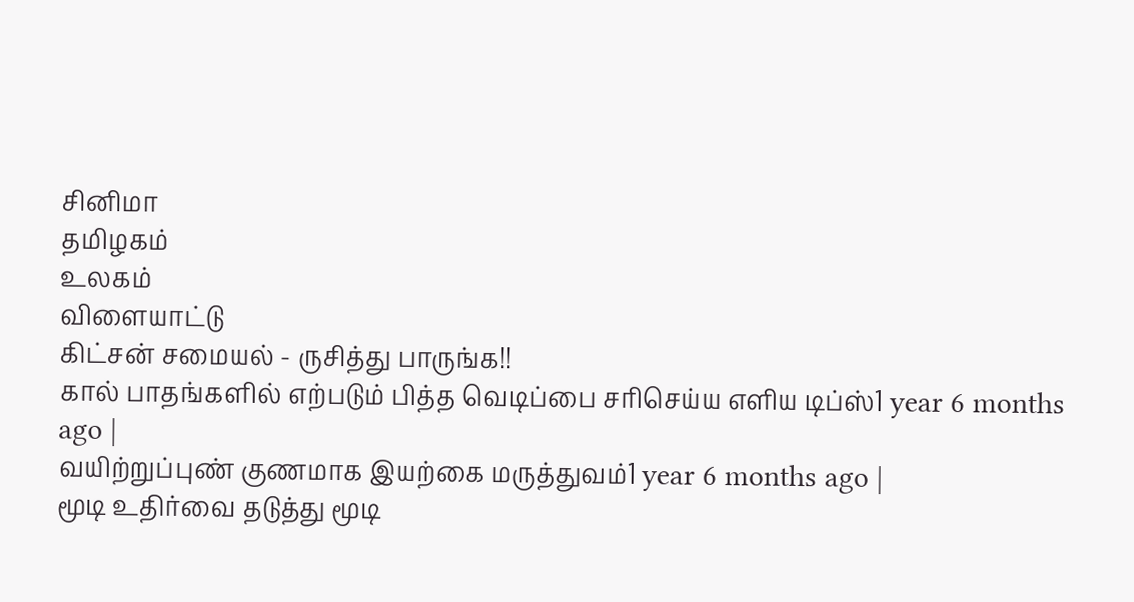சினிமா
தமிழகம்
உலகம்
விளையாட்டு
கிட்சன் சமையல் - ருசித்து பாருங்க!!
கால் பாதங்களில் எற்படும் பித்த வெடிப்பை சரிசெய்ய எளிய டிப்ஸ்1 year 6 months ago |
வயிற்றுப்புண் குணமாக இயற்கை மருத்துவம்1 year 6 months ago |
மூடி உதிர்வை தடுத்து மூடி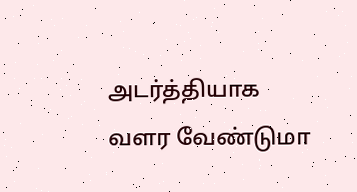அடர்த்தியாக வளர வேண்டுமா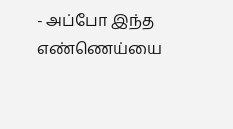- அப்போ இந்த எண்ணெய்யை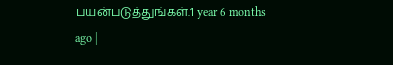பயன்படுத்துங்கள்.1 year 6 months ago |